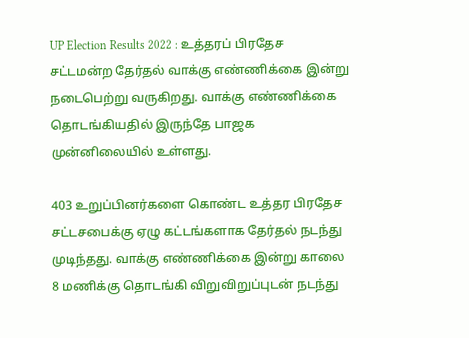UP Election Results 2022 : உத்தரப் பிரதேச சட்டமன்ற தேர்தல் வாக்கு எண்ணிக்கை இன்று நடைபெற்று வருகிறது. வாக்கு எண்ணிக்கை தொடங்கியதில் இருந்தே பாஜக முன்னிலையில் உள்ளது.

403 உறுப்பினர்களை கொண்ட உத்தர பிரதேச சட்டசபைக்கு ஏழு கட்டங்களாக தேர்தல் நடந்து முடிந்தது. வாக்கு எண்ணிக்கை இன்று காலை 8 மணிக்கு தொடங்கி விறுவிறுப்புடன் நடந்து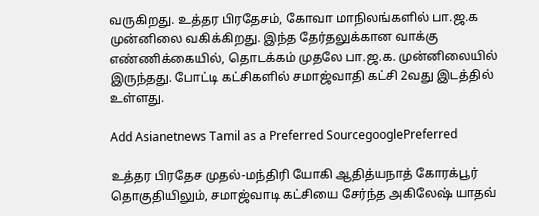வருகிறது. உத்தர பிரதேசம், கோவா மாநிலங்களில் பா.ஜ.க முன்னிலை வகிக்கிறது. இந்த தேர்தலுக்கான வாக்கு எண்ணிக்கையில், தொடக்கம் முதலே பா.ஜ.க. முன்னிலையில் இருந்தது. போட்டி கட்சிகளில் சமாஜ்வாதி கட்சி 2வது இடத்தில் உள்ளது.

Add Asianetnews Tamil as a Preferred SourcegooglePreferred

உத்தர பிரதேச முதல்-மந்திரி யோகி ஆதித்யநாத் கோரக்பூர் தொகுதியிலும், சமாஜ்வாடி கட்சியை சேர்ந்த அகிலேஷ் யாதவ்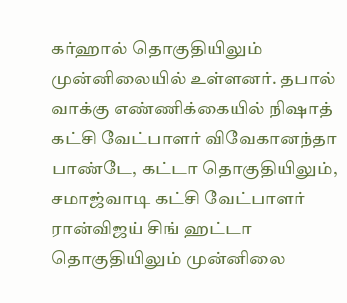கர்ஹால் தொகுதியிலும் முன்னிலையில் உள்ளனர். தபால் வாக்கு எண்ணிக்கையில் நிஷாத் கட்சி வேட்பாளர் விவேகானந்தா பாண்டே, கட்டா தொகுதியிலும், சமாஜ்வாடி கட்சி வேட்பாளர் ரான்விஜய் சிங் ஹட்டா தொகுதியிலும் முன்னிலை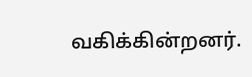வகிக்கின்றனர்.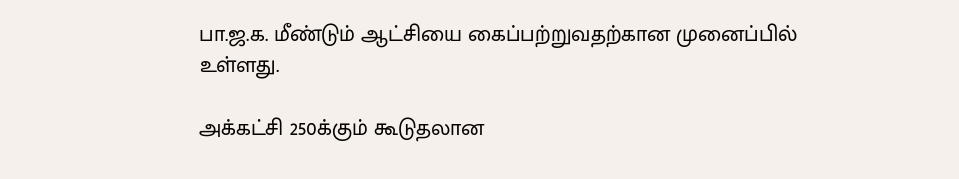பா.ஜ.க. மீண்டும் ஆட்சியை கைப்பற்றுவதற்கான முனைப்பில் உள்ளது.

அக்கட்சி 250க்கும் கூடுதலான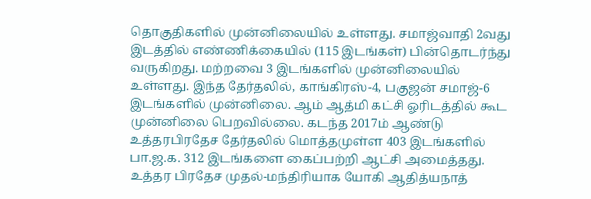தொகுதிகளில் முன்னிலையில் உள்ளது. சமாஜ்வாதி 2வது இடத்தில் எண்ணிக்கையில் (115 இடங்கள்) பின்தொடர்ந்து வருகிறது. மற்றவை 3 இடங்களில் முன்னிலையில் உள்ளது. இந்த தேர்தலில், காங்கிரஸ்-4, பகுஜன் சமாஜ்-6 இடங்களில் முன்னிலை. ஆம் ஆத்மி கட்சி ஓரிடத்தில் கூட முன்னிலை பெறவில்லை. கடந்த 2017ம் ஆண்டு உத்தரபிரதேச தேர்தலில் மொத்தமுள்ள 403 இடங்களில் பா.ஜ.க. 312 இடங்களை கைப்பற்றி ஆட்சி அமைத்தது. உத்தர பிரதேச முதல்-மந்திரியாக யோகி ஆதித்யநாத்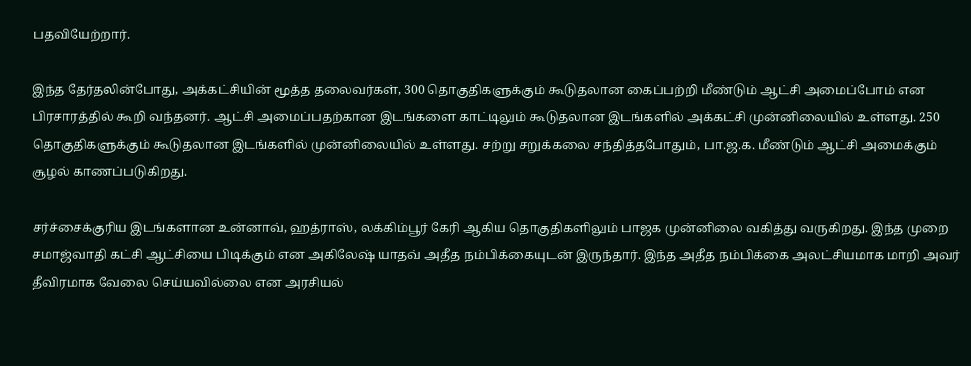பதவியேற்றார்.

இந்த தேர்தலின்போது, அக்கட்சியின் மூத்த தலைவர்கள், 300 தொகுதிகளுக்கும் கூடுதலான கைப்பற்றி மீண்டும் ஆட்சி அமைப்போம் என பிரசாரத்தில் கூறி வந்தனர். ஆட்சி அமைப்பதற்கான இடங்களை காட்டிலும் கூடுதலான இடங்களில் அக்கட்சி முன்னிலையில் உள்ளது. 250 தொகுதிகளுக்கும் கூடுதலான இடங்களில் முன்னிலையில் உள்ளது. சற்று சறுக்கலை சந்தித்தபோதும், பா.ஜ.க. மீண்டும் ஆட்சி அமைக்கும் சூழல் காணப்படுகிறது.

சர்ச்சைக்குரிய இடங்களான உன்னாவ், ஹத்ராஸ், லக்கிம்பூர் கேரி ஆகிய தொகுதிகளிலும் பாஜக முன்னிலை வகித்து வருகிறது. இந்த முறை சமாஜ்வாதி கட்சி ஆட்சியை பிடிக்கும் என அகிலேஷ் யாதவ் அதீத நம்பிக்கையுடன் இருந்தார். இந்த அதீத நம்பிக்கை அலட்சியமாக மாறி அவர் தீவிரமாக வேலை செய்யவில்லை என அரசியல்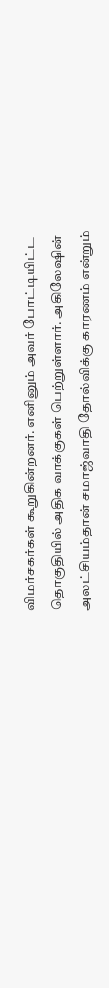விமர்சகர்கள் கூறுகின்றனர். எனினும் அவர் போட்டியிட்ட தொகுதியில் அதிக வாக்குகள் பெற்றுள்ளார். அகிலேஷின் அலட்சியம்தான் சமாஜ்வாதி தோல்விக்கு காரணம் என்றும்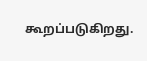கூறப்படுகிறது.